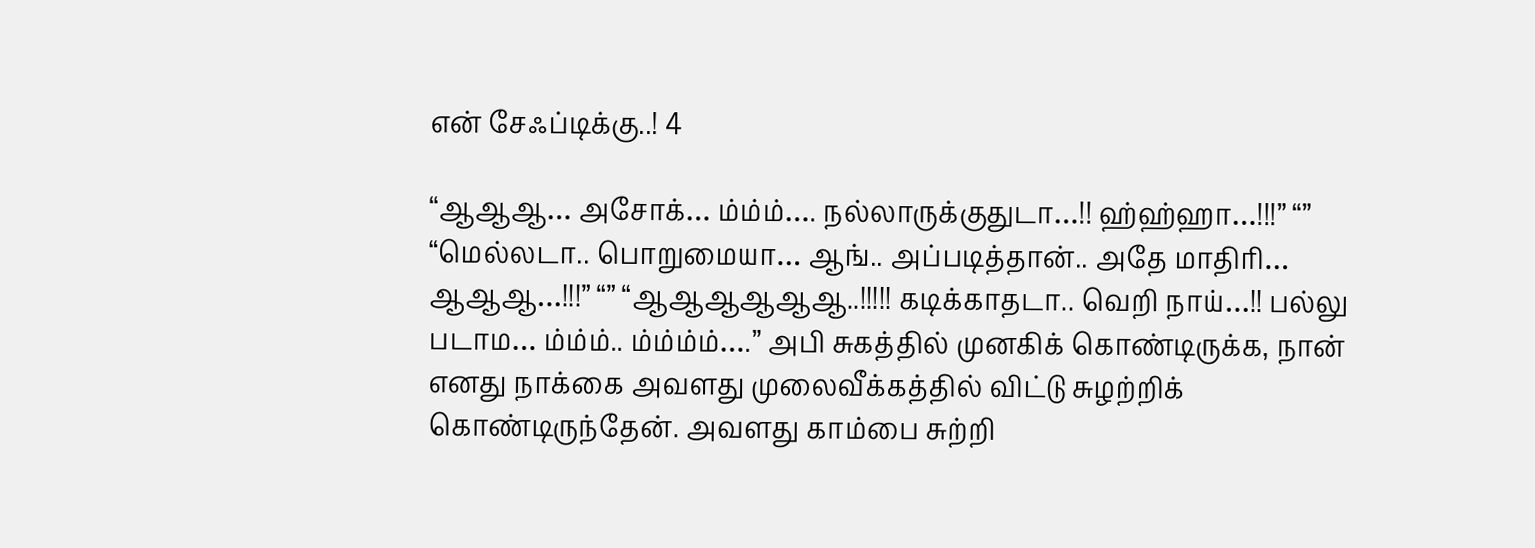என் சேஃப்டிக்கு..! 4

“ஆஆஆ… அசோக்… ம்ம்ம்…. நல்லாருக்குதுடா…!! ஹ்ஹ்ஹா…!!!” “” “மெல்லடா.. பொறுமையா… ஆங்.. அப்படித்தான்.. அதே மாதிரி… ஆஆஆ…!!!” “” “ஆஆஆஆஆஆ..!!!!! கடிக்காதடா.. வெறி நாய்…!! பல்லு படாம… ம்ம்ம்.. ம்ம்ம்ம்….” அபி சுகத்தில் முனகிக் கொண்டிருக்க, நான் எனது நாக்கை அவளது முலைவீக்கத்தில் விட்டு சுழற்றிக் கொண்டிருந்தேன். அவளது காம்பை சுற்றி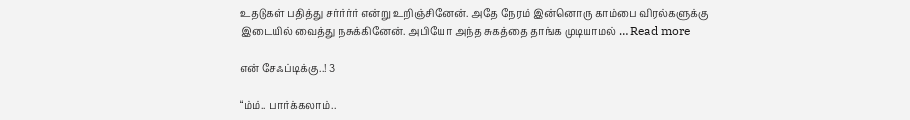உதடுகள் பதித்து சர்ர்ர்ர் என்று உறிஞ்சினேன். அதே நேரம் இன்னொரு காம்பை விரல்களுக்கு இடையில் வைத்து நசுக்கினேன். அபியோ அந்த சுகத்தை தாங்க முடியாமல் … Read more

என் சேஃப்டிக்கு..! 3

“ம்ம்.. பார்க்கலாம்..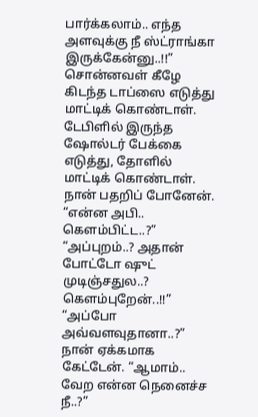பார்க்கலாம்.. எந்த அளவுக்கு நீ ஸ்ட்ராங்கா இருக்கேன்னு..!!” சொன்னவள் கீழே கிடந்த டாப்ஸை எடுத்து மாட்டிக் கொண்டாள். டேபிளில் இருந்த ஷோல்டர் பேக்கை எடுத்து, தோளில் மாட்டிக் கொண்டாள். நான் பதறிப் போனேன். “என்ன அபி.. கெளம்பிட்ட..?” “அப்புறம்..? அதான் போட்டோ ஷுட் முடிஞ்சதுல..? கெளம்புறேன்..!!” “அப்போ அவ்வளவுதானா..?” நான் ஏக்கமாக கேட்டேன். “ஆமாம்.. வேற என்ன நெனைச்ச நீ..?”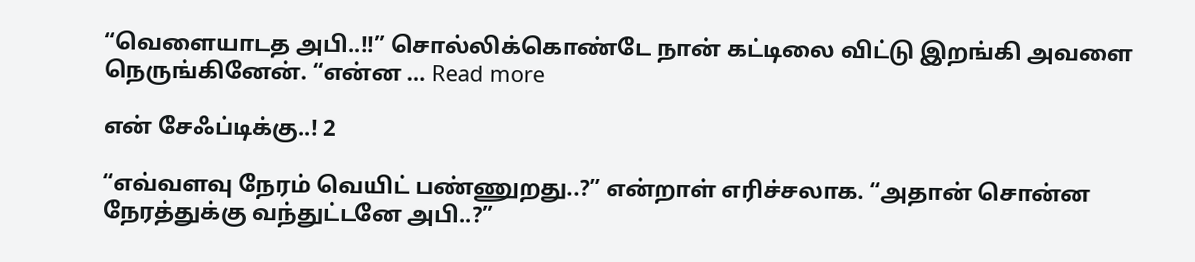“வெளையாடத அபி..!!” சொல்லிக்கொண்டே நான் கட்டிலை விட்டு இறங்கி அவளை நெருங்கினேன். “என்ன … Read more

என் சேஃப்டிக்கு..! 2

“எவ்வளவு நேரம் வெயிட் பண்ணுறது..?” என்றாள் எரிச்சலாக. “அதான் சொன்ன நேரத்துக்கு வந்துட்டனே அபி..?”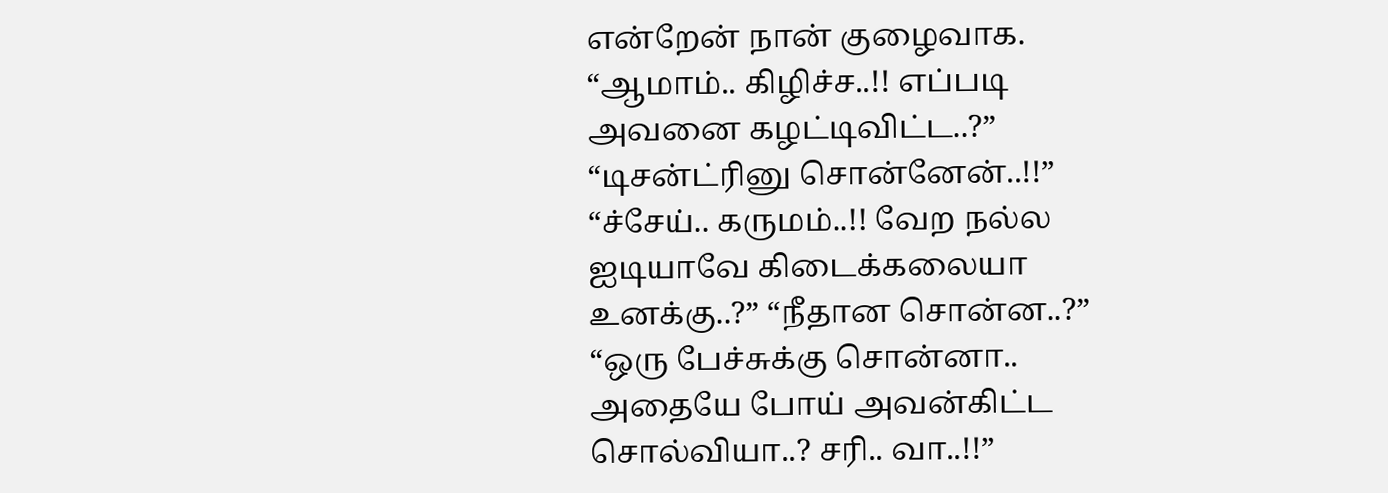என்றேன் நான் குழைவாக. “ஆமாம்.. கிழிச்ச..!! எப்படி அவனை கழட்டிவிட்ட..?” “டிசன்ட்ரினு சொன்னேன்..!!” “ச்சேய்.. கருமம்..!! வேற நல்ல ஐடியாவே கிடைக்கலையா உனக்கு..?” “நீதான சொன்ன..?” “ஒரு பேச்சுக்கு சொன்னா.. அதையே போய் அவன்கிட்ட சொல்வியா..? சரி.. வா..!!”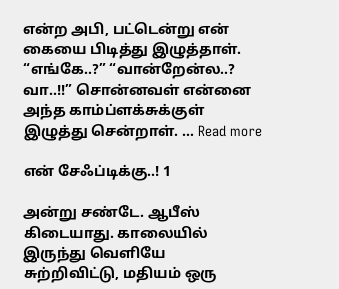என்ற அபி, பட்டென்று என் கையை பிடித்து இழுத்தாள். “எங்கே..?” “வான்றேன்ல..? வா..!!” சொன்னவள் என்னை அந்த காம்ப்ளக்சுக்குள் இழுத்து சென்றாள். … Read more

என் சேஃப்டிக்கு..! 1

அன்று சண்டே. ஆபீஸ் கிடையாது. காலையில் இருந்து வெளியே சுற்றிவிட்டு, மதியம் ஒரு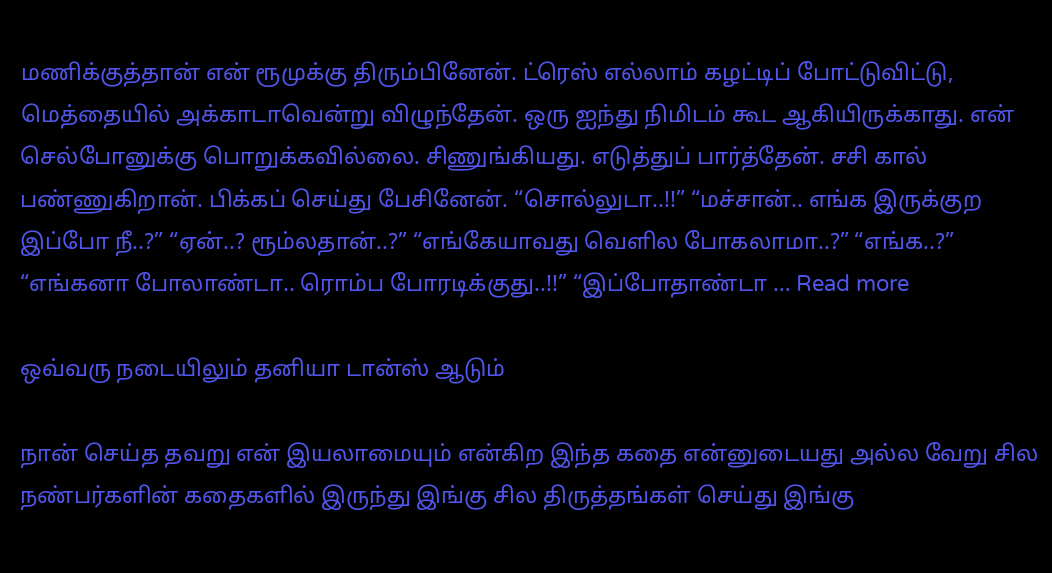மணிக்குத்தான் என் ரூமுக்கு திரும்பினேன். ட்ரெஸ் எல்லாம் கழட்டிப் போட்டுவிட்டு, மெத்தையில் அக்காடாவென்று விழுந்தேன். ஒரு ஐந்து நிமிடம் கூட ஆகியிருக்காது. என் செல்போனுக்கு பொறுக்கவில்லை. சிணுங்கியது. எடுத்துப் பார்த்தேன். சசி கால் பண்ணுகிறான். பிக்கப் செய்து பேசினேன். “சொல்லுடா..!!” “மச்சான்.. எங்க இருக்குற இப்போ நீ..?” “ஏன்..? ரூம்லதான்..?” “எங்கேயாவது வெளில போகலாமா..?” “எங்க..?” “எங்கனா போலாண்டா.. ரொம்ப போரடிக்குது..!!” “இப்போதாண்டா … Read more

ஒவ்வரு நடையிலும் தனியா டான்ஸ் ஆடும்

நான் செய்த தவறு என் இயலாமையும் என்கிற இந்த கதை என்னுடையது அல்ல வேறு சில நண்பர்களின் கதைகளில் இருந்து இங்கு சில திருத்தங்கள் செய்து இங்கு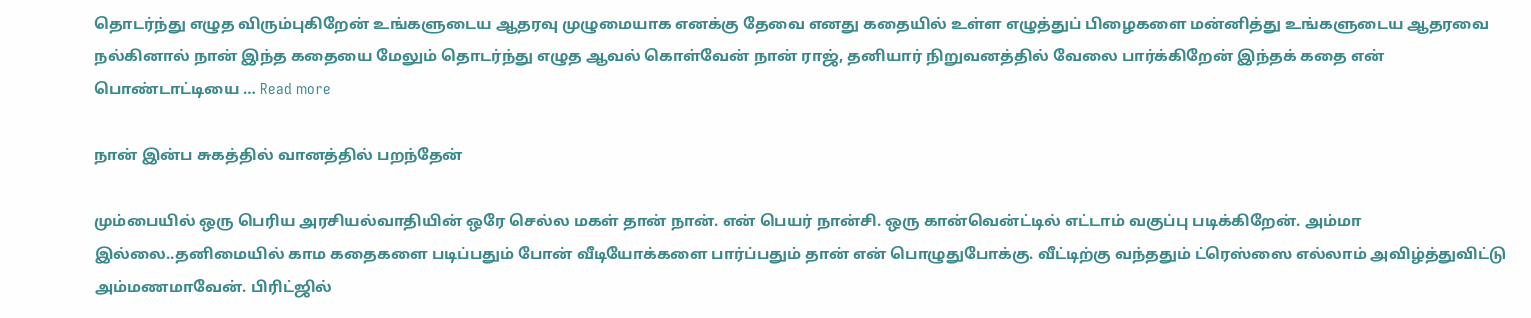தொடர்ந்து எழுத விரும்புகிறேன் உங்களுடைய ஆதரவு முழுமையாக எனக்கு தேவை எனது கதையில் உள்ள எழுத்துப் பிழைகளை மன்னித்து உங்களுடைய ஆதரவை நல்கினால் நான் இந்த கதையை மேலும் தொடர்ந்து எழுத ஆவல் கொள்வேன் நான் ராஜ், தனியார் நிறுவனத்தில் வேலை பார்க்கிறேன் இந்தக் கதை என் பொண்டாட்டியை … Read more

நான் இன்ப சுகத்தில் வானத்தில் பறந்தேன்

மும்பையில் ஒரு பெரிய அரசியல்வாதியின் ஒரே செல்ல மகள் தான் நான். என் பெயர் நான்சி. ஒரு கான்வென்ட்டில் எட்டாம் வகுப்பு படிக்கிறேன். அம்மா இல்லை..தனிமையில் காம கதைகளை படிப்பதும் போன் வீடியோக்களை பார்ப்பதும் தான் என் பொழுதுபோக்கு. வீட்டிற்கு வந்ததும் ட்ரெஸ்ஸை எல்லாம் அவிழ்த்துவிட்டு அம்மணமாவேன். பிரிட்ஜில்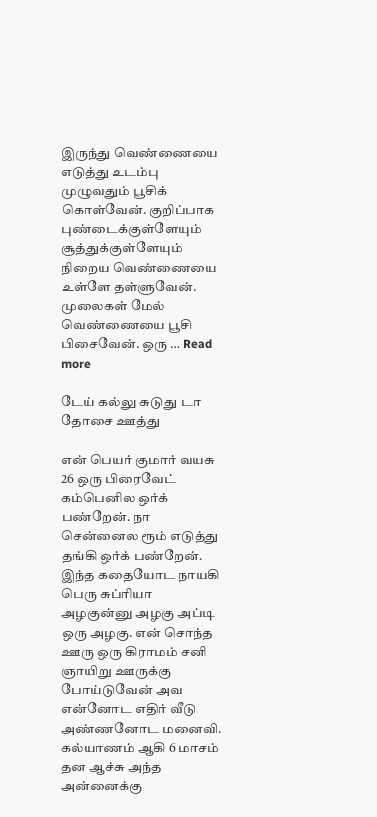இருந்து வெண்ணையை எடுத்து உடம்பு முழுவதும் பூசிக் கொள்வேன். குறிப்பாக புண்டைக்குள்ளேயும் சூத்துக்குள்ளேயும் நிறைய வெண்ணையை உள்ளே தள்ளுவேன். முலைகள் மேல் வெண்ணையை பூசி பிசைவேன். ஒரு … Read more

டேய் கல்லு சுடுது டா தோசை ஊத்து

என் பெயர் குமார் வயசு 26 ஒரு பிரைவேட் கம்பெனில ஒர்க் பண்றேன். நா சென்னைல ரூம் எடுத்து தங்கி ஒர்க் பண்றேன். இந்த கதையோட நாயகி பெரு சுப்ரியா அழகுன்னு அழகு அப்டி ஒரு அழகு. என் சொந்த ஊரு ஒரு கிராமம் சனி ஞாயிறு ஊருக்கு போய்டுவேன் அவ என்னோட எதிர் வீடு அண்ணனோட மனைவி. கல்யாணம் ஆகி 6 மாசம் தன ஆச்சு அந்த அன்னைக்கு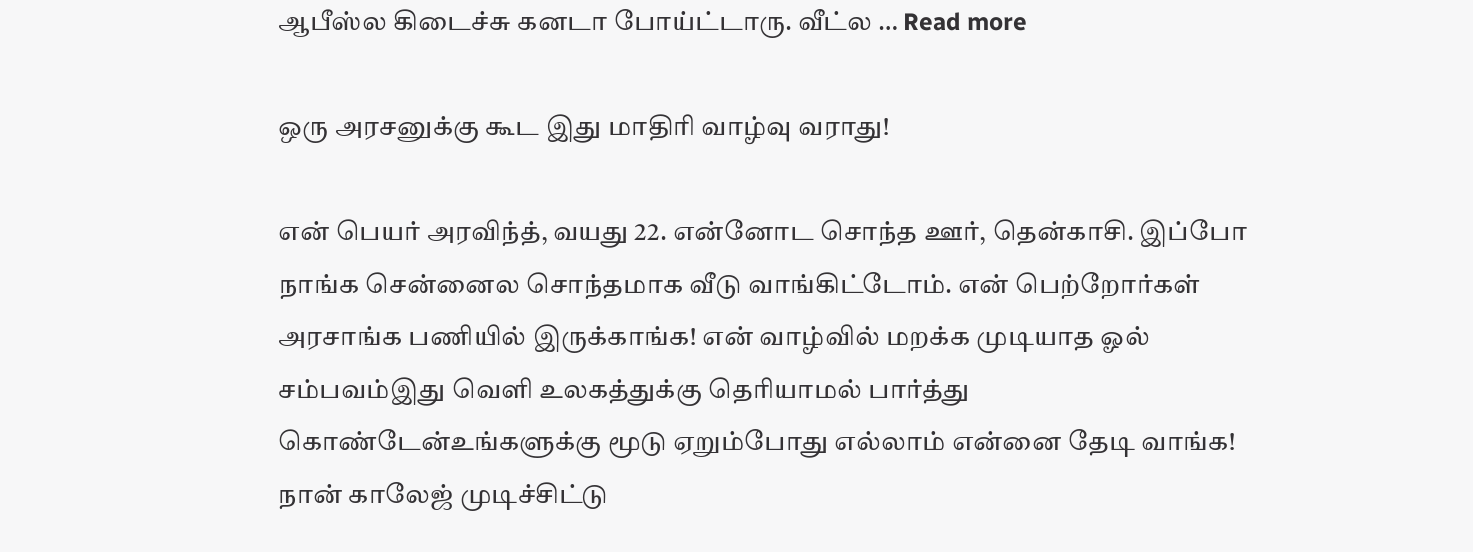ஆபீஸ்ல கிடைச்சு கனடா போய்ட்டாரு. வீட்ல … Read more

ஒரு அரசனுக்கு கூட இது மாதிரி வாழ்வு வராது!

என் பெயர் அரவிந்த், வயது 22. என்னோட சொந்த ஊர், தென்காசி. இப்போ நாங்க சென்னைல சொந்தமாக வீடு வாங்கிட்டோம். என் பெற்றோர்கள் அரசாங்க பணியில் இருக்காங்க! என் வாழ்வில் மறக்க முடியாத ஓல் சம்பவம்இது வெளி உலகத்துக்கு தெரியாமல் பார்த்து கொண்டேன்உங்களுக்கு மூடு ஏறும்போது எல்லாம் என்னை தேடி வாங்க! நான் காலேஜ் முடிச்சிட்டு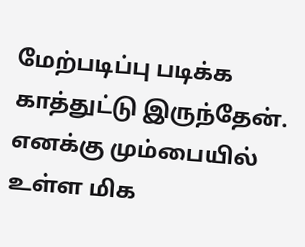மேற்படிப்பு படிக்க காத்துட்டு இருந்தேன். எனக்கு மும்பையில் உள்ள மிக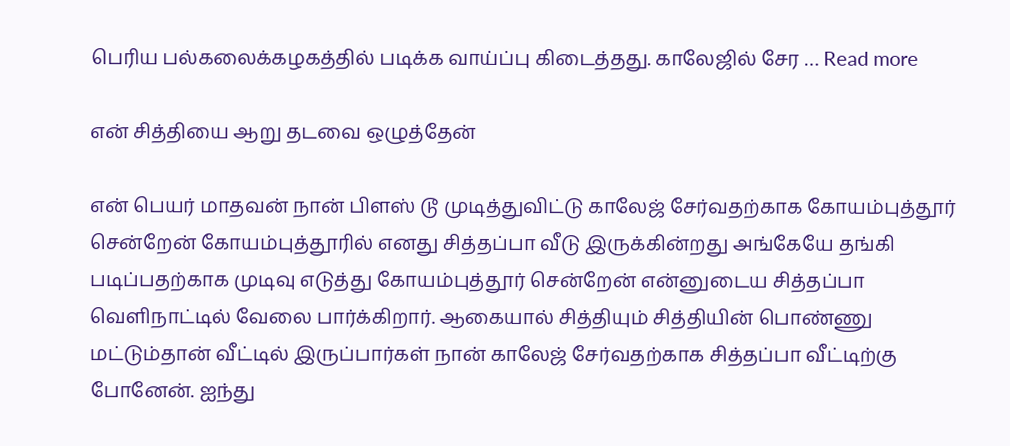பெரிய பல்கலைக்கழகத்தில் படிக்க வாய்ப்பு கிடைத்தது. காலேஜில் சேர … Read more

என் சித்தியை ஆறு தடவை ஒழுத்தேன்

என் பெயர் மாதவன் நான் பிளஸ் டூ முடித்துவிட்டு காலேஜ் சேர்வதற்காக கோயம்புத்தூர் சென்றேன் கோயம்புத்தூரில் எனது சித்தப்பா வீடு இருக்கின்றது அங்கேயே தங்கி படிப்பதற்காக முடிவு எடுத்து கோயம்புத்தூர் சென்றேன் என்னுடைய சித்தப்பா வெளிநாட்டில் வேலை பார்க்கிறார். ஆகையால் சித்தியும் சித்தியின் பொண்ணு மட்டும்தான் வீட்டில் இருப்பார்கள் நான் காலேஜ் சேர்வதற்காக சித்தப்பா வீட்டிற்கு போனேன். ஐந்து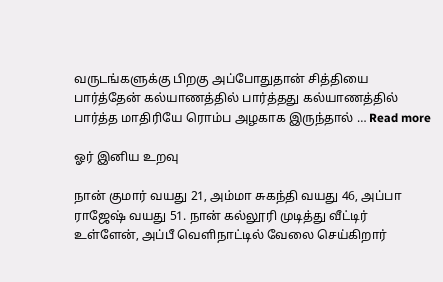வருடங்களுக்கு பிறகு அப்போதுதான் சித்தியை பார்த்தேன் கல்யாணத்தில் பார்த்தது கல்யாணத்தில் பார்த்த மாதிரியே ரொம்ப அழகாக இருந்தால் … Read more

ஓர் இனிய உறவு

நான் குமார் வயது 21, அம்மா சுகந்தி வயது 46, அப்பா ராஜேஷ் வயது 51. நான் கல்லூரி முடித்து வீட்டிர் உள்ளேன், அப்பீ வெளிநாட்டில் வேலை செய்கிறார்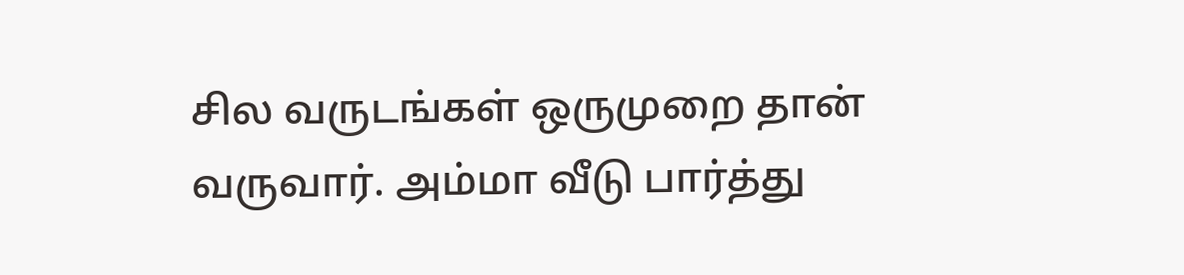சில வருடங்கள் ஒருமுறை தான் வருவார். அம்மா வீடு பார்த்து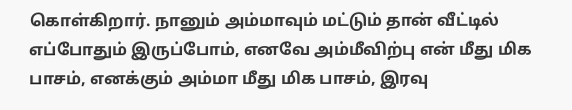கொள்கிறார். நானும் அம்மாவும் மட்டும் தான் வீட்டில் எப்போதும் இருப்போம், எனவே அம்மீவிற்பு என் மீது மிக பாசம், எனக்கும் அம்மா மீது மிக பாசம், இரவு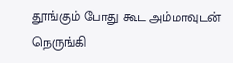தூங்கும் போது கூட அம்மாவுடன் நெருங்கி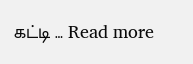கட்டி … Read more